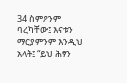34 ስምዖንም ባረካቸው፤ እናቱን ማርያምንም እንዲህ አላት፤ “ይህ ሕፃን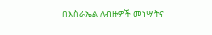በእስራኤል ለብዙዎች መነሣትና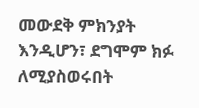መውደቅ ምክንያት እንዲሆን፣ ደግሞም ክፉ ለሚያስወሩበት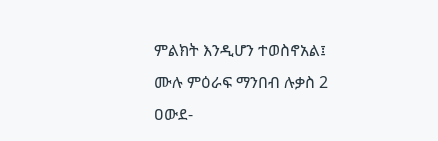ምልክት እንዲሆን ተወስኖአል፤
ሙሉ ምዕራፍ ማንበብ ሉቃስ 2
ዐውደ-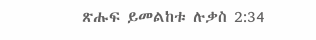ጽሑፍ ይመልከቱ ሉቃስ 2:34